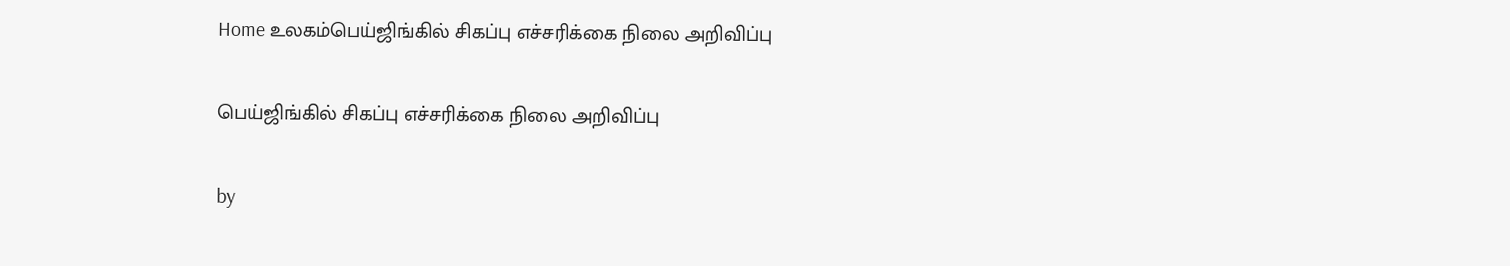Home உலகம்பெய்ஜிங்கில் சிகப்பு எச்சரிக்கை நிலை அறிவிப்பு

பெய்ஜிங்கில் சிகப்பு எச்சரிக்கை நிலை அறிவிப்பு

by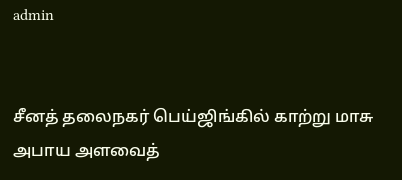admin


சீனத் தலைநகர் பெய்ஜிங்கில் காற்று மாசு அபாய அளவைத்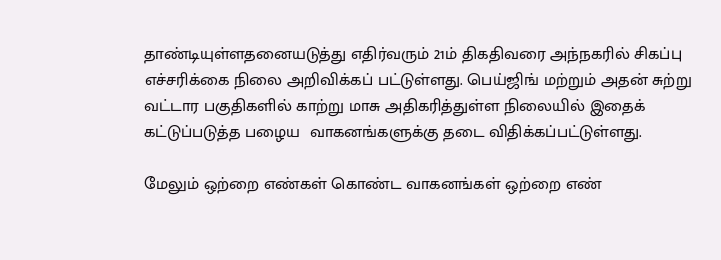தாண்டியுள்ளதனையடுத்து எதிர்வரும் 21ம் திகதிவரை அந்நகரில் சிகப்பு எச்சரிக்கை நிலை அறிவிக்கப் பட்டுள்ளது. பெய்ஜிங் மற்றும் அதன் சுற்று வட்டார பகுதிகளில் காற்று மாசு அதிகரித்துள்ள நிலையில் இதைக் கட்டுப்படுத்த பழைய  வாகனங்களுக்கு தடை விதிக்கப்பட்டுள்ளது.

மேலும் ஒற்றை எண்கள் கொண்ட வாகனங்கள் ஒற்றை எண்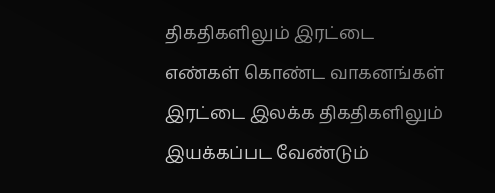திகதிகளிலும் இரட்டை எண்கள் கொண்ட வாகனங்கள் இரட்டை இலக்க திகதிகளிலும் இயக்கப்பட வேண்டும்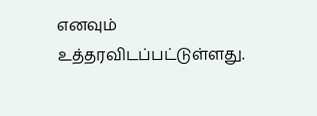எனவும்  உத்தரவிடப்பட்டுள்ளது.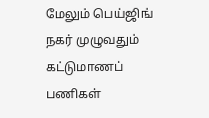மேலும் பெய்ஜிங் நகர் முழுவதும் கட்டுமாணப் பணிகள்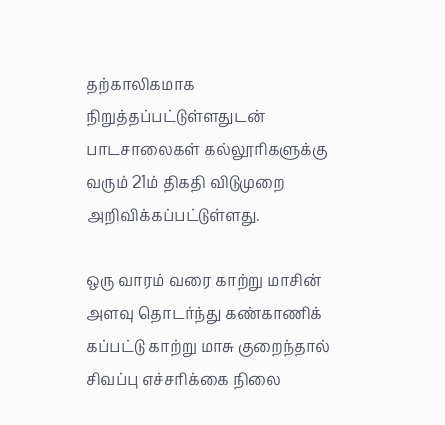தற்காலிகமாக நிறுத்தப்பட்டுள்ளதுடன்   பாடசாலைகள் கல்லூரிகளுக்கு வரும் 21ம் திகதி விடுமுறை அறிவிக்கப்பட்டுள்ளது.

ஒரு வாரம் வரை காற்று மாசின் அளவு தொடர்ந்து கண்காணிக் கப்பட்டு காற்று மாசு குறைந்தால் சிவப்பு எச்சரிக்கை நிலை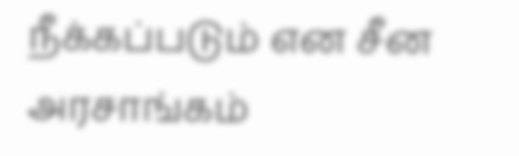நீக்கப்படும் என சீன அரசாங்கம்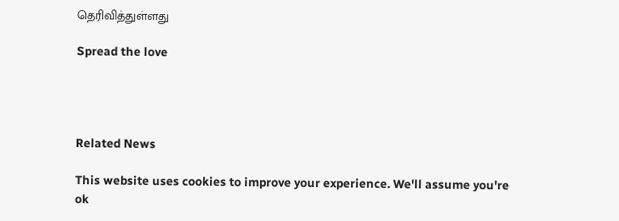தெரிவித்துள்ளது

Spread the love




Related News

This website uses cookies to improve your experience. We'll assume you're ok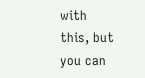with this, but you can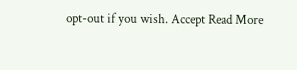opt-out if you wish. Accept Read More